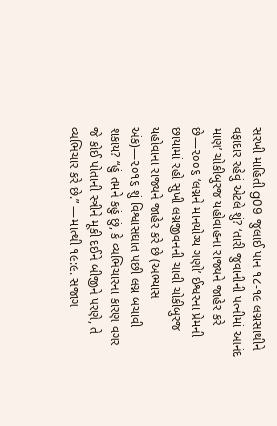સરખી માહિતી g09 જુલાઈ પાન ૧૮-૧૯ લગ્નસાથીને વફાદાર રહેવું એટલે શું? ‘તારી જુવાનીની પત્નીમાં આનંદ માણ’ ચોકીબુરજ યહોવાહના રાજ્યને જાહેર કરે છે—૨૦૦૬ ‘લગ્નને માનયોગ્ય ગણો’ ઈશ્વરના પ્રેમની છાયામાં રહો સુખી લગ્નજીવનની ચાવી ચોકીબુરજ યહોવાના રાજ્યને જાહેર કરે છે (અભ્યાસ અંક)—૨૦૧૬ શું વિશ્વાસઘાત પછી લગ્ન બચાવી શકાય? “હું તમને કહું છું, કે વ્યભિચારના કારણ વગર જે કોઈ પોતાની સ્ત્રીને મૂકી દઈને બીજીને પરણે, તે વ્યભિચાર કરે છે.” —માત્થી ૧૯:૯. સજાગ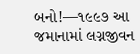બનો!—૧૯૯૭ આ જમાનામાં લગ્નજીવન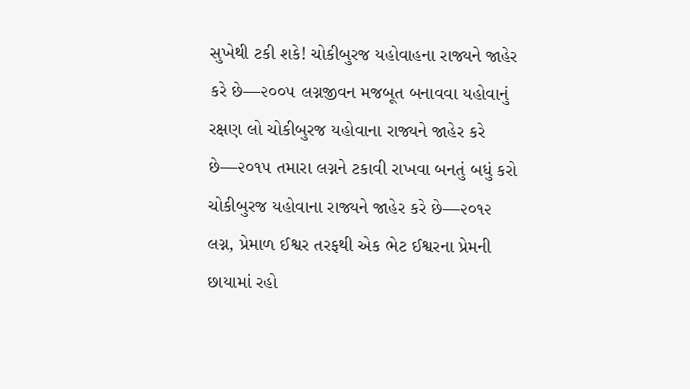સુખેથી ટકી શકે! ચોકીબુરજ યહોવાહના રાજ્યને જાહેર કરે છે—૨૦૦૫ લગ્નજીવન મજબૂત બનાવવા યહોવાનું રક્ષણ લો ચોકીબુરજ યહોવાના રાજ્યને જાહેર કરે છે—૨૦૧૫ તમારા લગ્નને ટકાવી રાખવા બનતું બધું કરો ચોકીબુરજ યહોવાના રાજ્યને જાહેર કરે છે—૨૦૧૨ લગ્ન, પ્રેમાળ ઈશ્વર તરફથી એક ભેટ ઈશ્વરના પ્રેમની છાયામાં રહો